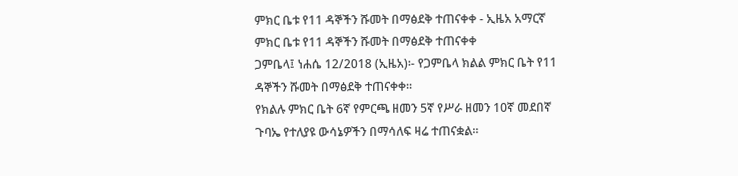ምክር ቤቱ የ11 ዳኞችን ሹመት በማፅደቅ ተጠናቀቀ - ኢዜአ አማርኛ
ምክር ቤቱ የ11 ዳኞችን ሹመት በማፅደቅ ተጠናቀቀ
ጋምቤላ፤ ነሐሴ 12/2018 (ኢዜአ)፡- የጋምቤላ ክልል ምክር ቤት የ11 ዳኞችን ሹመት በማፅደቅ ተጠናቀቀ።
የክልሉ ምክር ቤት 6ኛ የምርጫ ዘመን 5ኛ የሥራ ዘመን 10ኛ መደበኛ ጉባኤ የተለያዩ ውሳኔዎችን በማሳለፍ ዛሬ ተጠናቋል።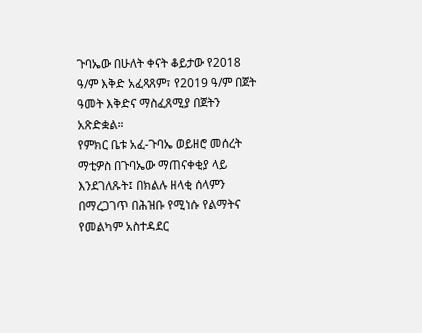ጉባኤው በሁለት ቀናት ቆይታው የ2018 ዓ/ም እቅድ አፈጻጸም፣ የ2019 ዓ/ም በጀት ዓመት እቅድና ማስፈጸሚያ በጀትን አጽድቋል።
የምክር ቤቱ አፈ-ጉባኤ ወይዘሮ መሰረት ማቲዎስ በጉባኤው ማጠናቀቂያ ላይ እንደገለጹት፤ በክልሉ ዘላቂ ሰላምን በማረጋገጥ በሕዝቡ የሚነሱ የልማትና የመልካም አስተዳደር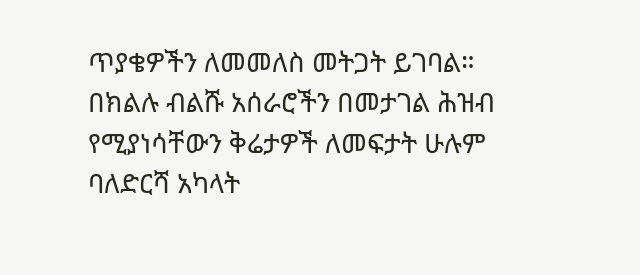ጥያቄዎችን ለመመለስ መትጋት ይገባል።
በክልሉ ብልሹ አሰራሮችን በመታገል ሕዝብ የሚያነሳቸውን ቅሬታዎች ለመፍታት ሁሉም ባለድርሻ አካላት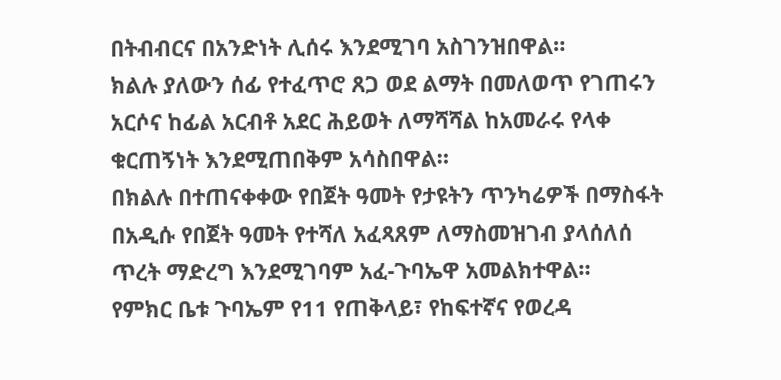በትብብርና በአንድነት ሊሰሩ እንደሚገባ አስገንዝበዋል።
ክልሉ ያለውን ሰፊ የተፈጥሮ ጸጋ ወደ ልማት በመለወጥ የገጠሩን አርሶና ከፊል አርብቶ አደር ሕይወት ለማሻሻል ከአመራሩ የላቀ ቁርጠኝነት እንደሚጠበቅም አሳስበዋል።
በክልሉ በተጠናቀቀው የበጀት ዓመት የታዩትን ጥንካሬዎች በማስፋት በአዲሱ የበጀት ዓመት የተሻለ አፈጻጸም ለማስመዝገብ ያላሰለሰ ጥረት ማድረግ እንደሚገባም አፈ-ጉባኤዋ አመልክተዋል።
የምክር ቤቱ ጉባኤም የ11 የጠቅላይ፣ የከፍተኛና የወረዳ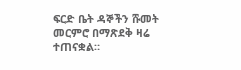ፍርድ ቤት ዳኞችን ሹመት መርምሮ በማጽደቅ ዛሬ ተጠናቋል።